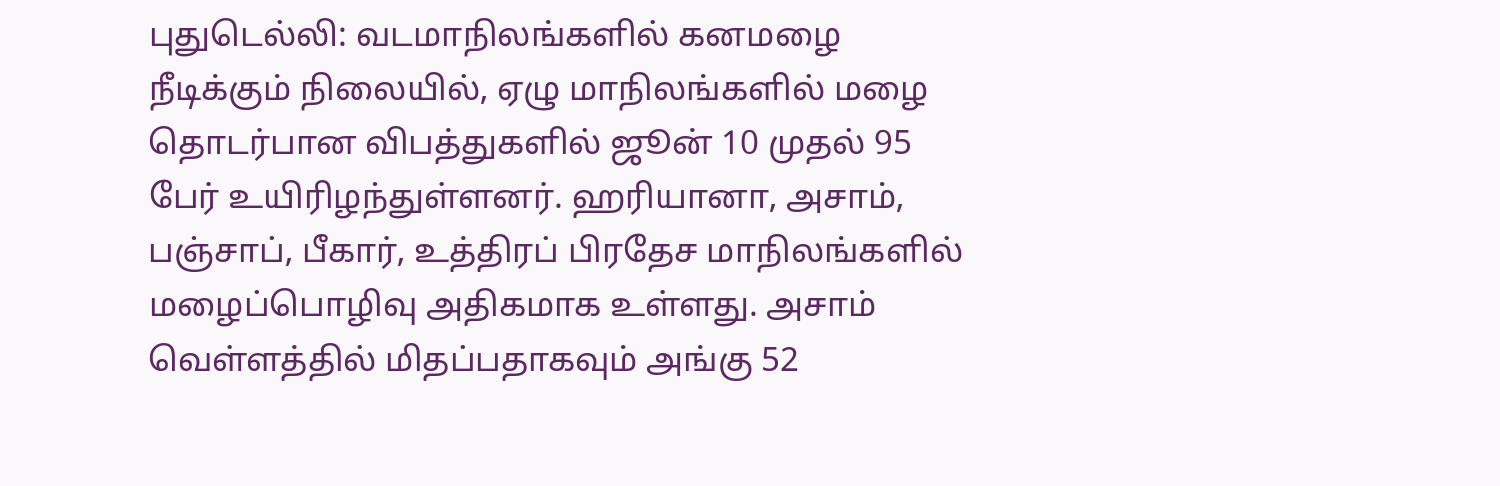புதுடெல்லி: வடமாநிலங்களில் கனமழை நீடிக்கும் நிலையில், ஏழு மாநிலங்களில் மழை தொடர்பான விபத்துகளில் ஜூன் 10 முதல் 95 பேர் உயிரிழந்துள்ளனர். ஹரியானா, அசாம், பஞ்சாப், பீகார், உத்திரப் பிரதேச மாநிலங்களில் மழைப்பொழிவு அதிகமாக உள்ளது. அசாம் வெள்ளத்தில் மிதப்பதாகவும் அங்கு 52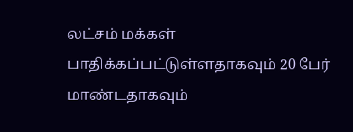லட்சம் மக்கள் பாதிக்கப்பட்டுள்ளதாகவும் 20 பேர் மாண்டதாகவும்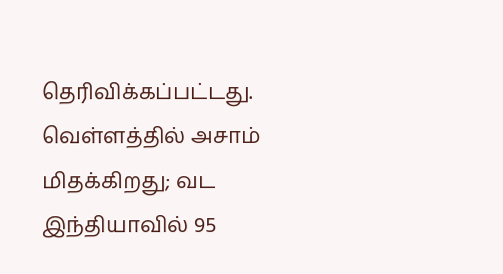தெரிவிக்கப்பட்டது.
வெள்ளத்தில் அசாம் மிதக்கிறது; வட இந்தியாவில் 95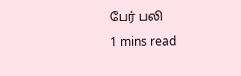பேர் பலி
1 mins read